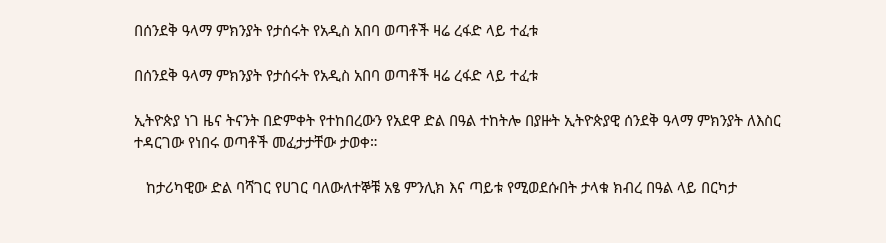በሰንደቅ ዓላማ ምክንያት የታሰሩት የአዲስ አበባ ወጣቶች ዛሬ ረፋድ ላይ ተፈቱ

በሰንደቅ ዓላማ ምክንያት የታሰሩት የአዲስ አበባ ወጣቶች ዛሬ ረፋድ ላይ ተፈቱ

ኢትዮጵያ ነገ ዜና ትናንት በድምቀት የተከበረውን የአደዋ ድል በዓል ተከትሎ በያዙት ኢትዮጵያዊ ሰንደቅ ዓላማ ምክንያት ለእስር ተዳርገው የነበሩ ወጣቶች መፈታታቸው ታወቀ።

   ከታሪካዊው ድል ባሻገር የሀገር ባለውለተኞቹ አፄ ምንሊክ እና ጣይቱ የሚወደሱበት ታላቁ ክብረ በዓል ላይ በርካታ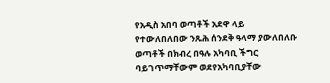የአዲስ አበባ ወጣቶች አደዋ ላይ የተውለበለበው ንጹሕ ሰንደቅ ዓላማ ያውለበለቡ ወጣቶች በክብረ በዓሉ አካባቢ ችግር ባይገጥማቸውም ወደየአካባቢያቸው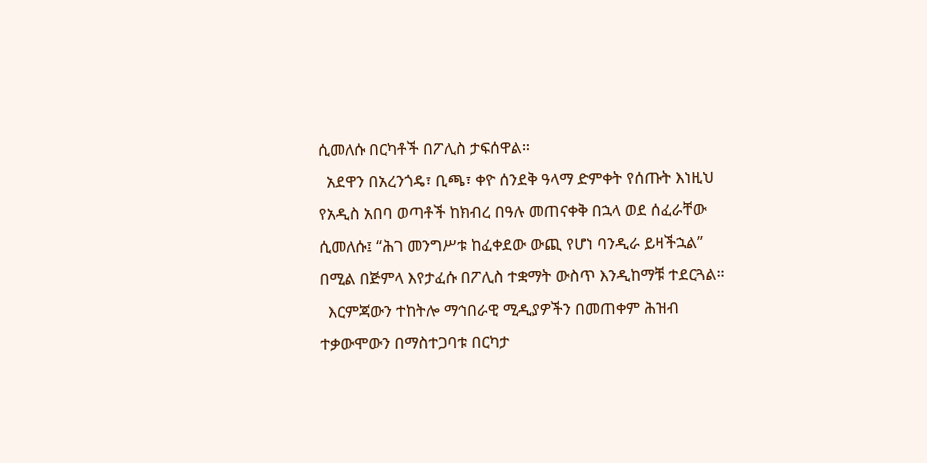ሲመለሱ በርካቶች በፖሊስ ታፍሰዋል።
  አደዋን በአረንጎዴ፣ ቢጫ፣ ቀዮ ሰንደቅ ዓላማ ድምቀት የሰጡት እነዚህ የአዲስ አበባ ወጣቶች ከክብረ በዓሉ መጠናቀቅ በኋላ ወደ ሰፈራቸው ሲመለሱ፤ “ሕገ መንግሥቱ ከፈቀደው ውጪ የሆነ ባንዲራ ይዛችኋል” በሚል በጅምላ እየታፈሱ በፖሊስ ተቋማት ውስጥ እንዲከማቹ ተደርጓል።
  እርምጃውን ተከትሎ ማኅበራዊ ሚዲያዎችን በመጠቀም ሕዝብ ተቃውሞውን በማስተጋባቱ በርካታ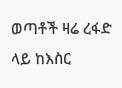ወጣቶች ዛሬ ረፋድ ላይ ከእስር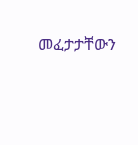መፈታታቸውን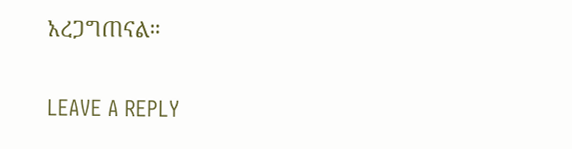አረጋግጠናል።

LEAVE A REPLY